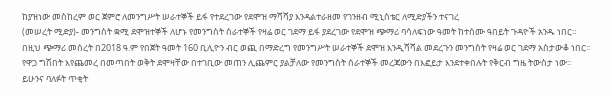ከያዝነው መስከረም ወር ጀምሮ ለመንግሥት ሠራተኞች ይፋ የተደረገው የደሞዝ ማሻሻያ እንዳልተራዘመ የገንዘብ ሚኒስቴር ለሚድያችን ተናገረ
(መሠረት ሚድያ)- መንግስት ቋሚ ደሞዝተኞች ለሆኑ የመንግስት ሰራተኞች የዛሬ ወር ገደማ ይፋ ያደረገው የደሞዝ ጭማሪ ባሳለፍነው ዓመት ከተሰሙ ዓበይት ጉዳዮች አንዱ ነበር።
በዚህ ጭማሪ መሰረት በ2018 ዓ.ም የበጀት ዓመት 160 ቢሊዮን ብር ወጪ በማድረግ የመንግሥት ሠራተኞች ደሞዝ እንዲሻሻል መደረጉን መንግስት የዛሬ ወር ገደማ አስታውቆ ነበር።
የዋጋ ግሽበት እየጨመረ በመጣበት ወቅት ደሞዛቸው በተገቢው መጠን ሊጨምር ያልቻለው የመንግስት ሰራተኞች መረጃውን በእፎይታ እንደተቀበሉት የቅርብ ግዜ ትውስታ ነው።
ይሁንና ባለፉት ጥቂት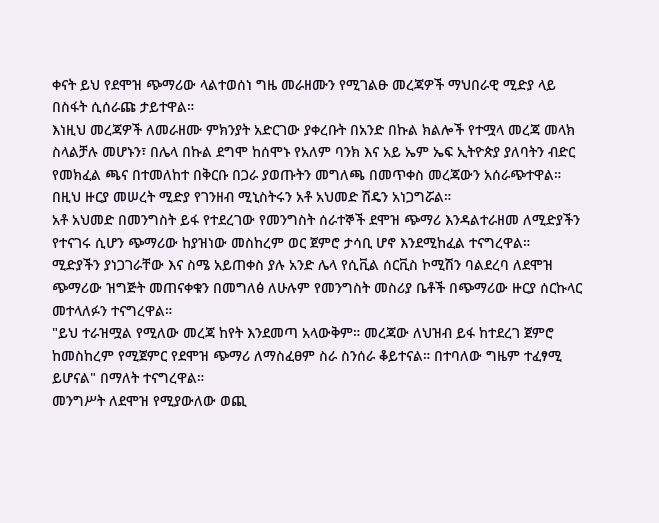ቀናት ይህ የደሞዝ ጭማሪው ላልተወሰነ ግዜ መራዘሙን የሚገልፁ መረጃዎች ማህበራዊ ሚድያ ላይ በስፋት ሲሰራጩ ታይተዋል።
እነዚህ መረጃዎች ለመራዘሙ ምክንያት አድርገው ያቀረቡት በአንድ በኩል ክልሎች የተሟላ መረጃ መላክ ስላልቻሉ መሆኑን፣ በሌላ በኩል ደግሞ ከሰሞኑ የአለም ባንክ እና አይ ኤም ኤፍ ኢትዮጵያ ያለባትን ብድር የመክፈል ጫና በተመለከተ በቅርቡ በጋራ ያወጡትን መግለጫ በመጥቀስ መረጃውን አሰራጭተዋል።
በዚህ ዙርያ መሠረት ሚድያ የገንዘብ ሚኒስትሩን አቶ አህመድ ሽዴን አነጋግሯል።
አቶ አህመድ በመንግስት ይፋ የተደረገው የመንግስት ሰራተኞች ደሞዝ ጭማሪ እንዳልተራዘመ ለሚድያችን የተናገሩ ሲሆን ጭማሪው ከያዝነው መስከረም ወር ጀምሮ ታሳቢ ሆኖ እንደሚከፈል ተናግረዋል።
ሚድያችን ያነጋገራቸው እና ስሜ አይጠቀስ ያሉ አንድ ሌላ የሲቪል ሰርቪስ ኮሚሽን ባልደረባ ለደሞዝ ጭማሪው ዝግጅት መጠናቀቁን በመግለፅ ለሁሉም የመንግስት መስሪያ ቤቶች በጭማሪው ዙርያ ሰርኩላር መተላለፉን ተናግረዋል።
"ይህ ተራዝሟል የሚለው መረጃ ከየት እንደመጣ አላውቅም። መረጃው ለህዝብ ይፋ ከተደረገ ጀምሮ ከመስከረም የሚጀምር የደሞዝ ጭማሪ ለማስፈፀም ስራ ስንሰራ ቆይተናል። በተባለው ግዜም ተፈፃሚ ይሆናል" በማለት ተናግረዋል።
መንግሥት ለደሞዝ የሚያውለው ወጪ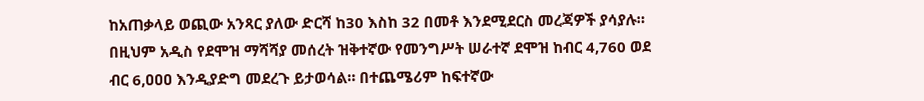ከአጠቃላይ ወጪው አንጻር ያለው ድርሻ ከ30 እስከ 32 በመቶ እንደሚደርስ መረጃዎች ያሳያሉ።
በዚህም አዲስ የደሞዝ ማሻሻያ መሰረት ዝቅተኛው የመንግሥት ሠራተኛ ደሞዝ ከብር 4,760 ወደ ብር 6,ዐዐዐ እንዲያድግ መደረጉ ይታወሳል። በተጨሜሪም ከፍተኛው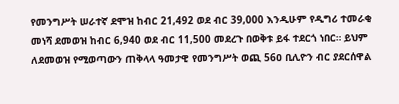የመንግሥት ሠራተኛ ደሞዝ ከብር 21,492 ወደ ብር 39,000 እንዲሁም የዲግሪ ተመራቂ መነሻ ደመወዝ ከብር 6,940 ወደ ብር 11,500 መደረጉ በወቅቱ ይፋ ተደርጎ ነበር። ይህም ለደመወዝ የሚወጣውን ጠቅላላ ዓመታዊ የመንግሥት ወጪ 56ዐ ቢሊዮን ብር ያደርሰዋል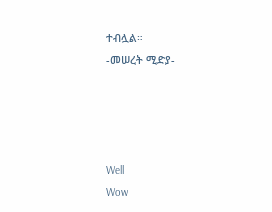ተብሏል።
-መሠረት ሚድያ-




Well
Wow